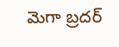మెగా బ్రదర్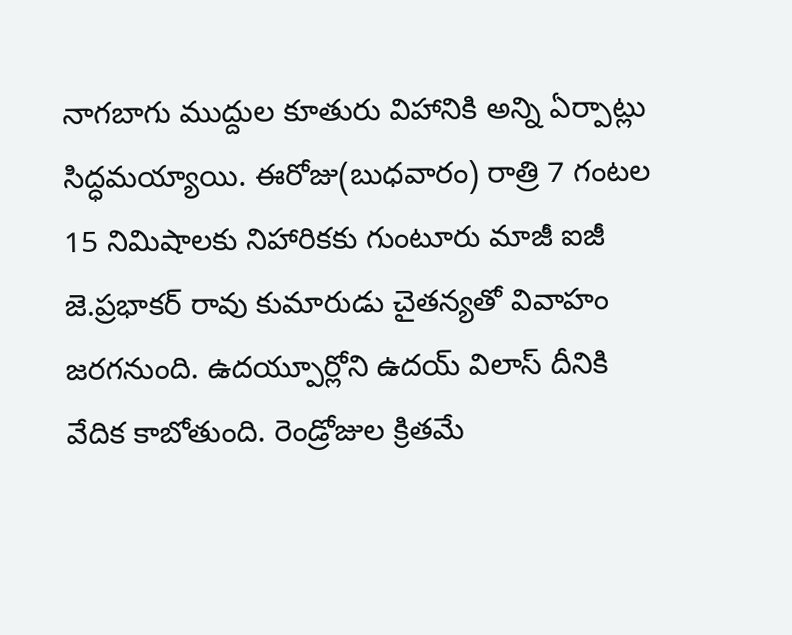నాగబాగు ముద్దుల కూతురు విహానికి అన్ని ఏర్పాట్లు సిద్ధమయ్యాయి. ఈరోజు(బుధవారం) రాత్రి 7 గంటల 15 నిమిషాలకు నిహారికకు గుంటూరు మాజీ ఐజీ జె.ప్రభాకర్ రావు కుమారుడు చైతన్యతో వివాహం జరగనుంది. ఉదయ్పూర్లోని ఉదయ్ విలాస్ దీనికి వేదిక కాబోతుంది. రెండ్రోజుల క్రితమే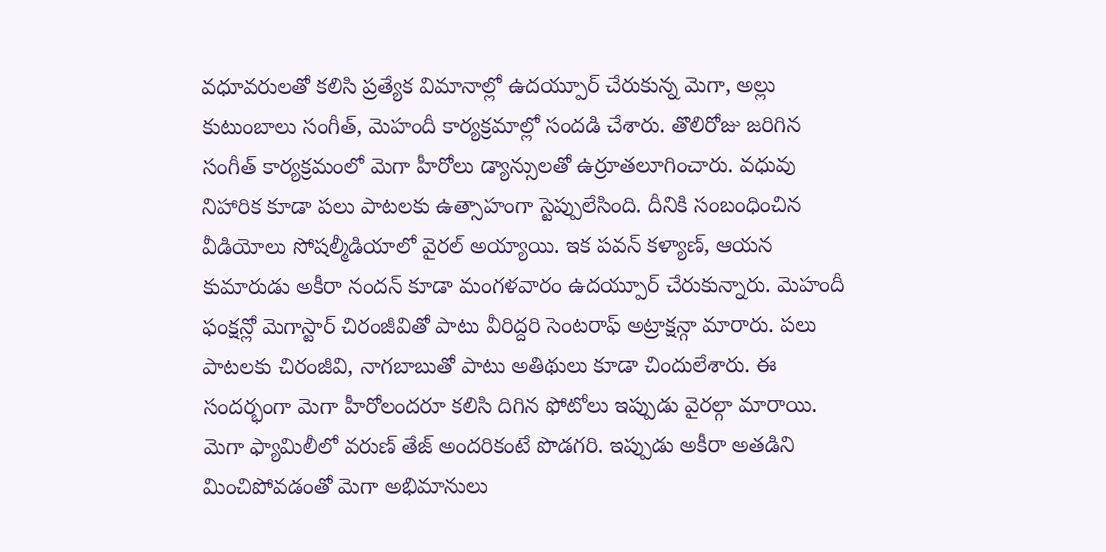వధూవరులతో కలిసి ప్రత్యేక విమానాల్లో ఉదయ్పూర్ చేరుకున్న మెగా, అల్లు కుటుంబాలు సంగీత్, మెహందీ కార్యక్రమాల్లో సందడి చేశారు. తొలిరోజు జరిగిన సంగీత్ కార్యక్రమంలో మెగా హీరోలు డ్యాన్సులతో ఉర్రూతలూగించారు. వధువు నిహారిక కూడా పలు పాటలకు ఉత్సాహంగా స్టెప్పులేసింది. దీనికి సంబంధించిన వీడియోలు సోషల్మీడియాలో వైరల్ అయ్యాయి. ఇక పవన్ కళ్యాణ్, ఆయన కుమారుడు అకీరా నందన్ కూడా మంగళవారం ఉదయ్పూర్ చేరుకున్నారు. మెహందీ ఫంక్షన్లో మెగాస్టార్ చిరంజీవితో పాటు వీరిద్దరి సెంటరాఫ్ అట్రాక్షన్గా మారారు. పలు పాటలకు చిరంజీవి, నాగబాబుతో పాటు అతిథులు కూడా చిందులేశారు. ఈ సందర్భంగా మెగా హీరోలందరూ కలిసి దిగిన ఫోటోలు ఇప్పుడు వైరల్గా మారాయి. మెగా ఫ్యామిలీలో వరుణ్ తేజ్ అందరికంటే పొడగరి. ఇప్పుడు అకీరా అతడిని మించిపోవడంతో మెగా అభిమానులు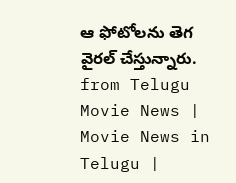ఆ ఫోటోలను తెగ వైరల్ చేస్తున్నారు.
from Telugu Movie News | Movie News in Telugu |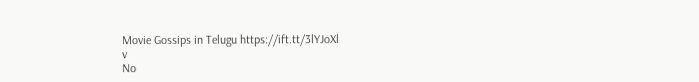Movie Gossips in Telugu https://ift.tt/3lYJoXl
v
No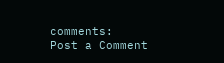comments:
Post a Comment